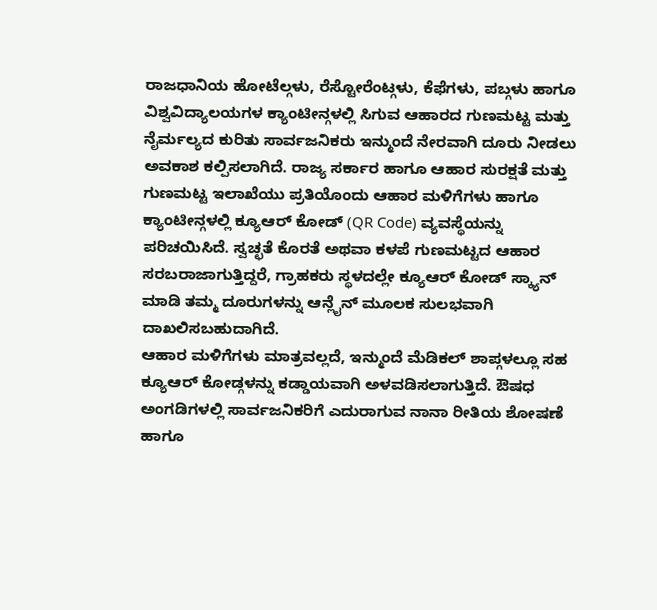ರಾಜಧಾನಿಯ ಹೋಟೆಲ್ಗಳು, ರೆಸ್ಟೋರೆಂಟ್ಗಳು, ಕೆಫೆಗಳು, ಪಬ್ಗಳು ಹಾಗೂ ವಿಶ್ವವಿದ್ಯಾಲಯಗಳ ಕ್ಯಾಂಟೀನ್ಗಳಲ್ಲಿ ಸಿಗುವ ಆಹಾರದ ಗುಣಮಟ್ಟ ಮತ್ತು ನೈರ್ಮಲ್ಯದ ಕುರಿತು ಸಾರ್ವಜನಿಕರು ಇನ್ಮುಂದೆ ನೇರವಾಗಿ ದೂರು ನೀಡಲು ಅವಕಾಶ ಕಲ್ಪಿಸಲಾಗಿದೆ. ರಾಜ್ಯ ಸರ್ಕಾರ ಹಾಗೂ ಆಹಾರ ಸುರಕ್ಷತೆ ಮತ್ತು ಗುಣಮಟ್ಟ ಇಲಾಖೆಯು ಪ್ರತಿಯೊಂದು ಆಹಾರ ಮಳಿಗೆಗಳು ಹಾಗೂ ಕ್ಯಾಂಟೀನ್ಗಳಲ್ಲಿ ಕ್ಯೂಆರ್ ಕೋಡ್ (QR Code) ವ್ಯವಸ್ಥೆಯನ್ನು ಪರಿಚಯಿಸಿದೆ. ಸ್ವಚ್ಛತೆ ಕೊರತೆ ಅಥವಾ ಕಳಪೆ ಗುಣಮಟ್ಟದ ಆಹಾರ ಸರಬರಾಜಾಗುತ್ತಿದ್ದರೆ, ಗ್ರಾಹಕರು ಸ್ಥಳದಲ್ಲೇ ಕ್ಯೂಆರ್ ಕೋಡ್ ಸ್ಕ್ಯಾನ್ ಮಾಡಿ ತಮ್ಮ ದೂರುಗಳನ್ನು ಆನ್ಲೈನ್ ಮೂಲಕ ಸುಲಭವಾಗಿ ದಾಖಲಿಸಬಹುದಾಗಿದೆ.
ಆಹಾರ ಮಳಿಗೆಗಳು ಮಾತ್ರವಲ್ಲದೆ, ಇನ್ಮುಂದೆ ಮೆಡಿಕಲ್ ಶಾಪ್ಗಳಲ್ಲೂ ಸಹ ಕ್ಯೂಆರ್ ಕೋಡ್ಗಳನ್ನು ಕಡ್ಡಾಯವಾಗಿ ಅಳವಡಿಸಲಾಗುತ್ತಿದೆ. ಔಷಧ ಅಂಗಡಿಗಳಲ್ಲಿ ಸಾರ್ವಜನಿಕರಿಗೆ ಎದುರಾಗುವ ನಾನಾ ರೀತಿಯ ಶೋಷಣೆ ಹಾಗೂ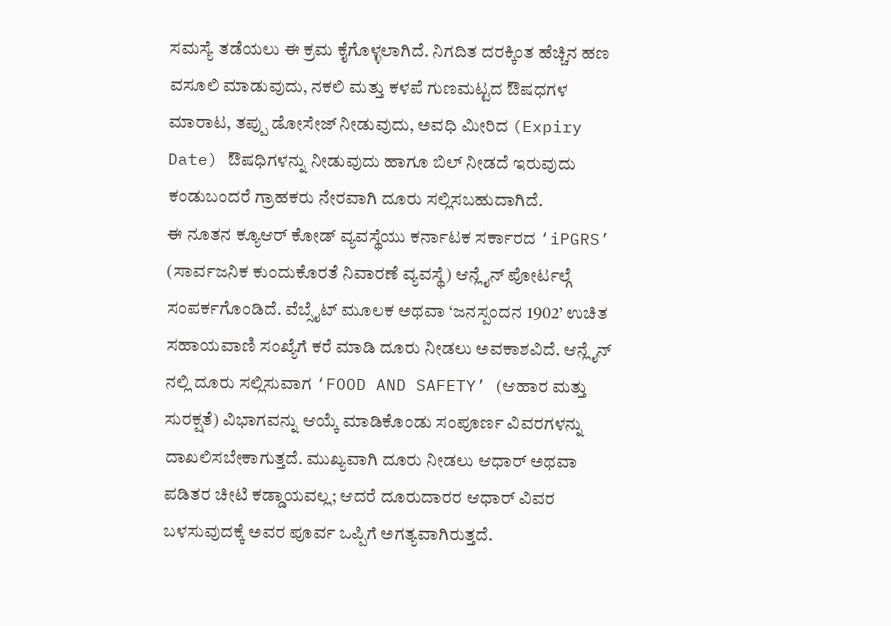ಸಮಸ್ಯೆ ತಡೆಯಲು ಈ ಕ್ರಮ ಕೈಗೊಳ್ಳಲಾಗಿದೆ. ನಿಗದಿತ ದರಕ್ಕಿಂತ ಹೆಚ್ಚಿನ ಹಣ ವಸೂಲಿ ಮಾಡುವುದು, ನಕಲಿ ಮತ್ತು ಕಳಪೆ ಗುಣಮಟ್ಟದ ಔಷಧಗಳ ಮಾರಾಟ, ತಪ್ಪು ಡೋಸೇಜ್ ನೀಡುವುದು, ಅವಧಿ ಮೀರಿದ (Expiry Date) ಔಷಧಿಗಳನ್ನು ನೀಡುವುದು ಹಾಗೂ ಬಿಲ್ ನೀಡದೆ ಇರುವುದು ಕಂಡುಬಂದರೆ ಗ್ರಾಹಕರು ನೇರವಾಗಿ ದೂರು ಸಲ್ಲಿಸಬಹುದಾಗಿದೆ.
ಈ ನೂತನ ಕ್ಯೂಆರ್ ಕೋಡ್ ವ್ಯವಸ್ಥೆಯು ಕರ್ನಾಟಕ ಸರ್ಕಾರದ ‘iPGRS’ (ಸಾರ್ವಜನಿಕ ಕುಂದುಕೊರತೆ ನಿವಾರಣೆ ವ್ಯವಸ್ಥೆ) ಆನ್ಲೈನ್ ಪೋರ್ಟಲ್ಗೆ ಸಂಪರ್ಕಗೊಂಡಿದೆ. ವೆಬ್ಸೈಟ್ ಮೂಲಕ ಅಥವಾ ‘ಜನಸ್ಪಂದನ 1902’ ಉಚಿತ ಸಹಾಯವಾಣಿ ಸಂಖ್ಯೆಗೆ ಕರೆ ಮಾಡಿ ದೂರು ನೀಡಲು ಅವಕಾಶವಿದೆ. ಆನ್ಲೈನ್ ನಲ್ಲಿ ದೂರು ಸಲ್ಲಿಸುವಾಗ ‘FOOD AND SAFETY’ (ಆಹಾರ ಮತ್ತು ಸುರಕ್ಷತೆ) ವಿಭಾಗವನ್ನು ಆಯ್ಕೆ ಮಾಡಿಕೊಂಡು ಸಂಪೂರ್ಣ ವಿವರಗಳನ್ನು ದಾಖಲಿಸಬೇಕಾಗುತ್ತದೆ. ಮುಖ್ಯವಾಗಿ ದೂರು ನೀಡಲು ಆಧಾರ್ ಅಥವಾ ಪಡಿತರ ಚೀಟಿ ಕಡ್ಡಾಯವಲ್ಲ; ಆದರೆ ದೂರುದಾರರ ಆಧಾರ್ ವಿವರ ಬಳಸುವುದಕ್ಕೆ ಅವರ ಪೂರ್ವ ಒಪ್ಪಿಗೆ ಅಗತ್ಯವಾಗಿರುತ್ತದೆ.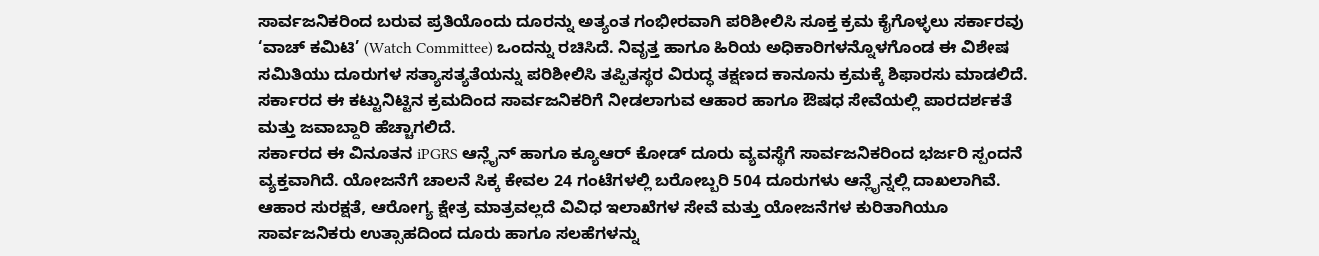ಸಾರ್ವಜನಿಕರಿಂದ ಬರುವ ಪ್ರತಿಯೊಂದು ದೂರನ್ನು ಅತ್ಯಂತ ಗಂಭೀರವಾಗಿ ಪರಿಶೀಲಿಸಿ ಸೂಕ್ತ ಕ್ರಮ ಕೈಗೊಳ್ಳಲು ಸರ್ಕಾರವು ‘ವಾಚ್ ಕಮಿಟಿ’ (Watch Committee) ಒಂದನ್ನು ರಚಿಸಿದೆ. ನಿವೃತ್ತ ಹಾಗೂ ಹಿರಿಯ ಅಧಿಕಾರಿಗಳನ್ನೊಳಗೊಂಡ ಈ ವಿಶೇಷ ಸಮಿತಿಯು ದೂರುಗಳ ಸತ್ಯಾಸತ್ಯತೆಯನ್ನು ಪರಿಶೀಲಿಸಿ ತಪ್ಪಿತಸ್ಥರ ವಿರುದ್ಧ ತಕ್ಷಣದ ಕಾನೂನು ಕ್ರಮಕ್ಕೆ ಶಿಫಾರಸು ಮಾಡಲಿದೆ. ಸರ್ಕಾರದ ಈ ಕಟ್ಟುನಿಟ್ಟಿನ ಕ್ರಮದಿಂದ ಸಾರ್ವಜನಿಕರಿಗೆ ನೀಡಲಾಗುವ ಆಹಾರ ಹಾಗೂ ಔಷಧ ಸೇವೆಯಲ್ಲಿ ಪಾರದರ್ಶಕತೆ ಮತ್ತು ಜವಾಬ್ದಾರಿ ಹೆಚ್ಚಾಗಲಿದೆ.
ಸರ್ಕಾರದ ಈ ವಿನೂತನ iPGRS ಆನ್ಲೈನ್ ಹಾಗೂ ಕ್ಯೂಆರ್ ಕೋಡ್ ದೂರು ವ್ಯವಸ್ಥೆಗೆ ಸಾರ್ವಜನಿಕರಿಂದ ಭರ್ಜರಿ ಸ್ಪಂದನೆ ವ್ಯಕ್ತವಾಗಿದೆ. ಯೋಜನೆಗೆ ಚಾಲನೆ ಸಿಕ್ಕ ಕೇವಲ 24 ಗಂಟೆಗಳಲ್ಲಿ ಬರೋಬ್ಬರಿ 504 ದೂರುಗಳು ಆನ್ಲೈನ್ನಲ್ಲಿ ದಾಖಲಾಗಿವೆ. ಆಹಾರ ಸುರಕ್ಷತೆ, ಆರೋಗ್ಯ ಕ್ಷೇತ್ರ ಮಾತ್ರವಲ್ಲದೆ ವಿವಿಧ ಇಲಾಖೆಗಳ ಸೇವೆ ಮತ್ತು ಯೋಜನೆಗಳ ಕುರಿತಾಗಿಯೂ ಸಾರ್ವಜನಿಕರು ಉತ್ಸಾಹದಿಂದ ದೂರು ಹಾಗೂ ಸಲಹೆಗಳನ್ನು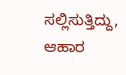ಸಲ್ಲಿಸುತ್ತಿದ್ದು, ಆಹಾರ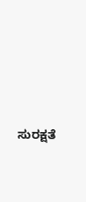ಸುರಕ್ಷತೆ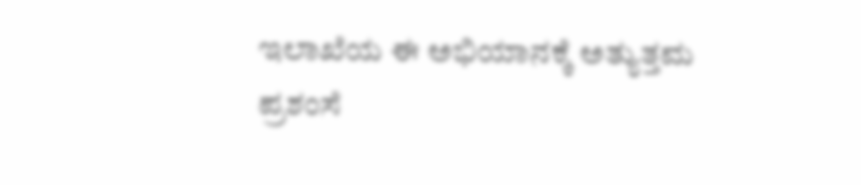ಇಲಾಖೆಯ ಈ ಅಭಿಯಾನಕ್ಕೆ ಅತ್ಯುತ್ತಮ ಪ್ರಶಂಸೆ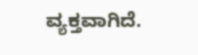ವ್ಯಕ್ತವಾಗಿದೆ.